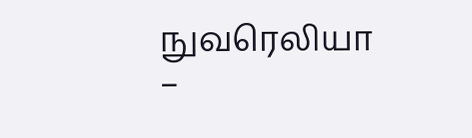நுவரெலியா –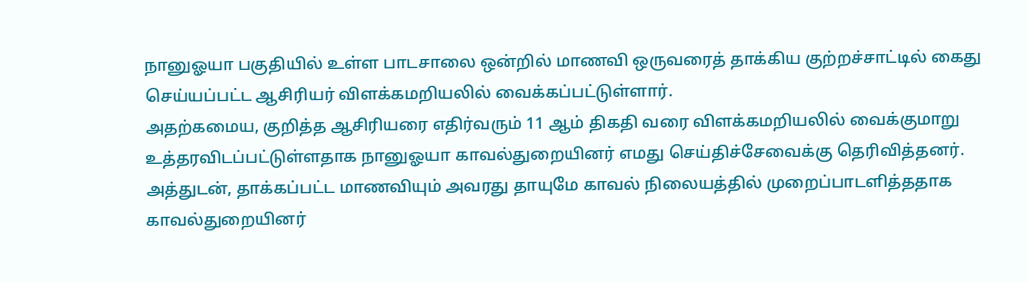நானுஓயா பகுதியில் உள்ள பாடசாலை ஒன்றில் மாணவி ஒருவரைத் தாக்கிய குற்றச்சாட்டில் கைது செய்யப்பட்ட ஆசிரியர் விளக்கமறியலில் வைக்கப்பட்டுள்ளார்.
அதற்கமைய, குறித்த ஆசிரியரை எதிர்வரும் 11 ஆம் திகதி வரை விளக்கமறியலில் வைக்குமாறு உத்தரவிடப்பட்டுள்ளதாக நானுஓயா காவல்துறையினர் எமது செய்திச்சேவைக்கு தெரிவித்தனர்.
அத்துடன், தாக்கப்பட்ட மாணவியும் அவரது தாயுமே காவல் நிலையத்தில் முறைப்பாடளித்ததாக காவல்துறையினர்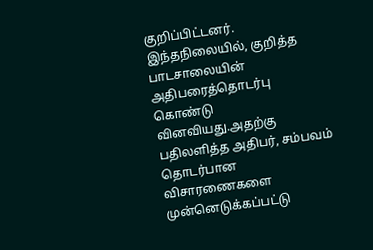குறிப்பிட்டனர்.
இந்தநிலையில், குறித்த பாடசாலையின் அதிபரைத்தொடர்பு கொண்டு வினவியது.அதற்கு பதிலளித்த அதிபர், சம்பவம் தொடர்பான விசாரணைகளை முன்னெடுக்கப்பட்டு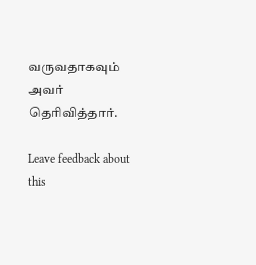வருவதாகவும் அவர் தெரிவித்தார்.

Leave feedback about this